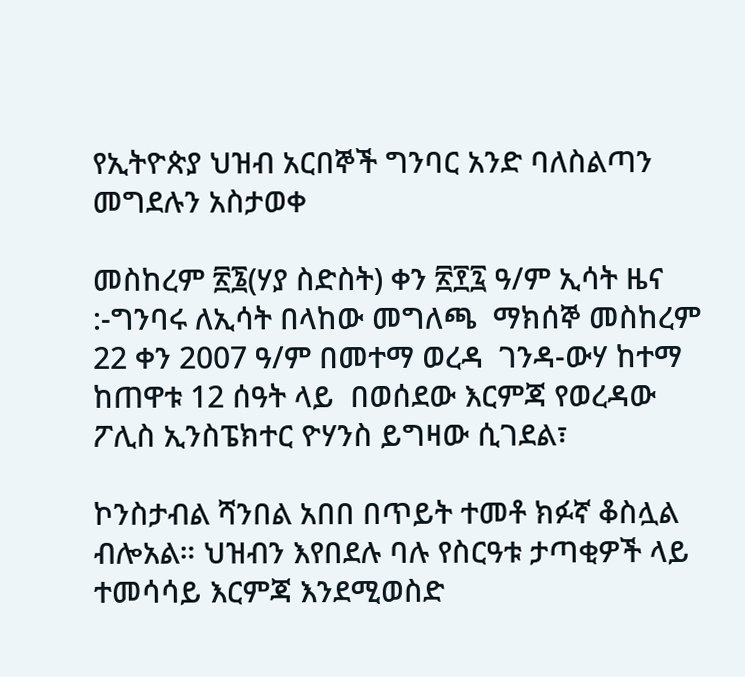የኢትዮጵያ ህዝብ አርበኞች ግንባር አንድ ባለስልጣን መግደሉን አስታወቀ

መስከረም ፳፮(ሃያ ስድስት) ቀን ፳፻፯ ዓ/ም ኢሳት ዜና :-ግንባሩ ለኢሳት በላከው መግለጫ  ማክሰኞ መስከረም 22 ቀን 2007 ዓ/ም በመተማ ወረዳ  ገንዳ-ውሃ ከተማ ከጠዋቱ 12 ሰዓት ላይ  በወሰደው እርምጃ የወረዳው ፖሊስ ኢንስፔክተር ዮሃንስ ይግዛው ሲገደል፣

ኮንስታብል ሻንበል አበበ በጥይት ተመቶ ክፉኛ ቆስሏል ብሎአል። ህዝብን እየበደሉ ባሉ የስርዓቱ ታጣቂዎች ላይ ተመሳሳይ እርምጃ እንደሚወስድ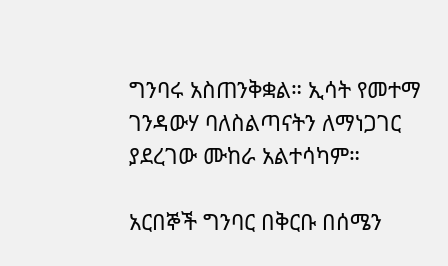ግንባሩ አስጠንቅቋል። ኢሳት የመተማ ገንዳውሃ ባለስልጣናትን ለማነጋገር ያደረገው ሙከራ አልተሳካም።

አርበኞች ግንባር በቅርቡ በሰሜን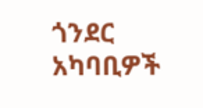ጎንደር አካባቢዎች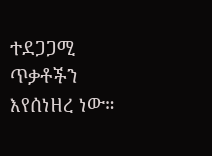ተደጋጋሚ ጥቃቶችን እየሰነዘረ ነው።